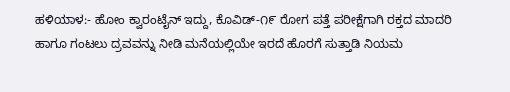ಹಳಿಯಾಳ:- ಹೋಂ ಕ್ವಾರಂಟೈನ್ ಇದ್ದು, ಕೊವಿಡ್-೧೯ ರೋಗ ಪತ್ತೆ ಪರೀಕ್ಷೆಗಾಗಿ ರಕ್ತದ ಮಾದರಿ ಹಾಗೂ ಗಂಟಲು ದ್ರವವನ್ನು ನೀಡಿ ಮನೆಯಲ್ಲಿಯೇ ಇರದೆ ಹೊರಗೆ ಸುತ್ತಾಡಿ ನಿಯಮ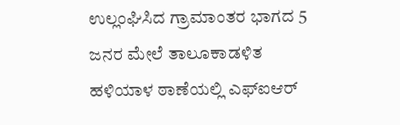ಉಲ್ಲಂಘಿಸಿದ ಗ್ರಾಮಾಂತರ ಭಾಗದ 5 ಜನರ ಮೇಲೆ ತಾಲೂಕಾಡಳಿತ ಹಳಿಯಾಳ ಠಾಣೆಯಲ್ಲಿ ಎಫ್ಐಆರ್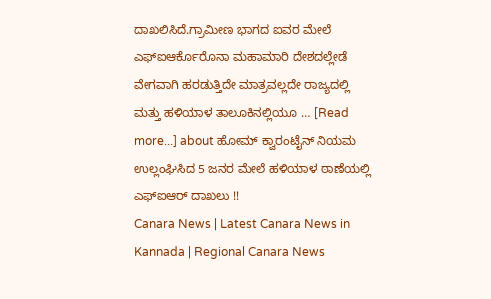ದಾಖಲಿಸಿದೆ.ಗ್ರಾಮೀಣ ಭಾಗದ ಐವರ ಮೇಲೆ ಎಫ್ಐಆರ್ಕೊರೊನಾ ಮಹಾಮಾರಿ ದೇಶದಲ್ಲೇಡೆ ವೇಗವಾಗಿ ಹರಡುತ್ತಿದೇ ಮಾತ್ರವಲ್ಲದೇ ರಾಜ್ಯದಲ್ಲಿ ಮತ್ತು ಹಳಿಯಾಳ ತಾಲೂಕಿನಲ್ಲಿಯೂ … [Read more...] about ಹೋಮ್ ಕ್ವಾರಂಟೈನ್ ನಿಯಮ ಉಲ್ಲಂಘಿಸಿದ 5 ಜನರ ಮೇಲೆ ಹಳಿಯಾಳ ಠಾಣೆಯಲ್ಲಿ ಎಫ್ಐಆರ್ ದಾಖಲು !!
Canara News | Latest Canara News in Kannada | Regional Canara News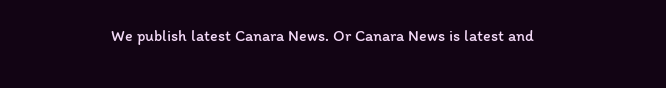We publish latest Canara News. Or Canara News is latest and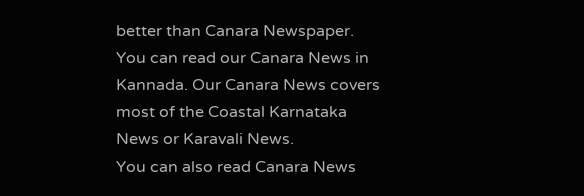better than Canara Newspaper. You can read our Canara News in Kannada. Our Canara News covers most of the Coastal Karnataka News or Karavali News.
You can also read Canara News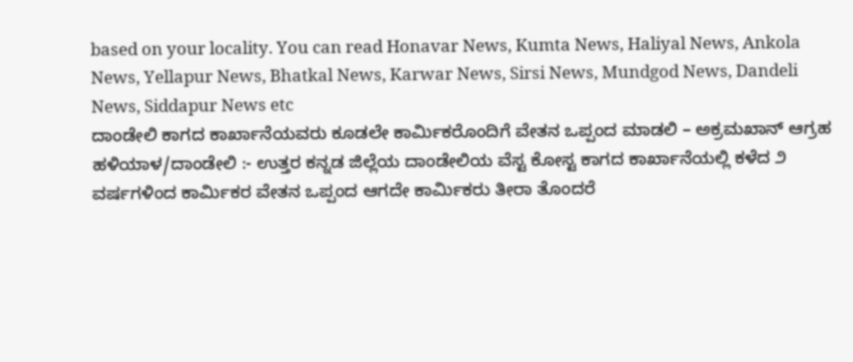based on your locality. You can read Honavar News, Kumta News, Haliyal News, Ankola News, Yellapur News, Bhatkal News, Karwar News, Sirsi News, Mundgod News, Dandeli News, Siddapur News etc
ದಾಂಡೇಲಿ ಕಾಗದ ಕಾರ್ಖಾನೆಯವರು ಕೂಡಲೇ ಕಾರ್ಮಿಕರೊಂದಿಗೆ ವೇತನ ಒಪ್ಪಂದ ಮಾಡಲಿ – ಅಕ್ರಮಖಾನ್ ಆಗ್ರಹ
ಹಳಿಯಾಳ/ದಾಂಡೇಲಿ :- ಉತ್ತರ ಕನ್ನಡ ಜಿಲ್ಲೆಯ ದಾಂಡೇಲಿಯ ವೆಸ್ಟ ಕೋಸ್ಟ ಕಾಗದ ಕಾರ್ಖಾನೆಯಲ್ಲಿ ಕಳೆದ ೨ ವರ್ಷಗಳಿಂದ ಕಾರ್ಮಿಕರ ವೇತನ ಒಪ್ಪಂದ ಆಗದೇ ಕಾರ್ಮಿಕರು ತೀರಾ ತೊಂದರೆ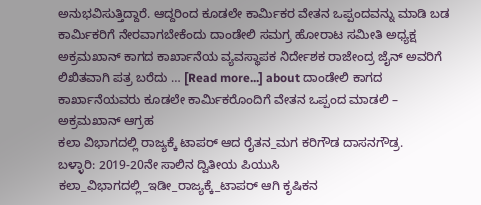ಅನುಭವಿಸುತ್ತಿದ್ದಾರೆ. ಆದ್ದರಿಂದ ಕೂಡಲೇ ಕಾರ್ಮಿಕರ ವೇತನ ಒಪ್ಪಂದವನ್ನು ಮಾಡಿ ಬಡ ಕಾರ್ಮಿಕರಿಗೆ ನೇರವಾಗಬೇಕೆಂದು ದಾಂಡೇಲಿ ಸಮಗ್ರ ಹೋರಾಟ ಸಮೀತಿ ಅಧ್ಯಕ್ಷ ಅಕ್ರಮಖಾನ್ ಕಾಗದ ಕಾರ್ಖಾನೆಯ ವ್ಯವಸ್ಥಾಪಕ ನಿರ್ದೇಶಕ ರಾಜೇಂದ್ರ ಜೈನ್ ಅವರಿಗೆ ಲಿಖಿತವಾಗಿ ಪತ್ರ ಬರೆದು … [Read more...] about ದಾಂಡೇಲಿ ಕಾಗದ ಕಾರ್ಖಾನೆಯವರು ಕೂಡಲೇ ಕಾರ್ಮಿಕರೊಂದಿಗೆ ವೇತನ ಒಪ್ಪಂದ ಮಾಡಲಿ – ಅಕ್ರಮಖಾನ್ ಆಗ್ರಹ
ಕಲಾ ವಿಭಾಗದಲ್ಲಿ ರಾಜ್ಯಕ್ಕೆ ಟಾಪರ್ ಆದ ರೈತನ_ಮಗ ಕರಿಗೌಡ ದಾಸನಗೌಡ್ರ.
ಬಳ್ಳಾರಿ: 2019-20ನೇ ಸಾಲಿನ ದ್ವಿತೀಯ ಪಿಯುಸಿ ಕಲಾ_ವಿಭಾಗದಲ್ಲಿ_ಇಡೀ_ರಾಜ್ಯಕ್ಕೆ_ಟಾಪರ್ ಆಗಿ ಕೃಷಿಕನ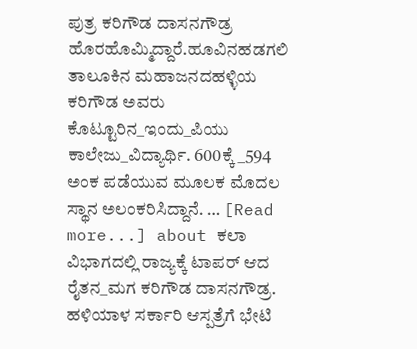ಪುತ್ರ ಕರಿಗೌಡ ದಾಸನಗೌಡ್ರ ಹೊರಹೊಮ್ಮಿದ್ದಾರೆ.ಹೂವಿನಹಡಗಲಿ ತಾಲೂಕಿನ ಮಹಾಜನದಹಳ್ಳಿಯ ಕರಿಗೌಡ ಅವರು ಕೊಟ್ಟೂರಿನ_ಇಂದು_ಪಿಯು ಕಾಲೇಜು_ವಿದ್ಯಾರ್ಥಿ. 600ಕ್ಕೆ_594 ಅಂಕ ಪಡೆಯುವ ಮೂಲಕ ಮೊದಲ ಸ್ಥಾನ ಅಲಂಕರಿಸಿದ್ದಾನೆ. … [Read more...] about ಕಲಾ ವಿಭಾಗದಲ್ಲಿ ರಾಜ್ಯಕ್ಕೆ ಟಾಪರ್ ಆದ ರೈತನ_ಮಗ ಕರಿಗೌಡ ದಾಸನಗೌಡ್ರ.
ಹಳಿಯಾಳ ಸರ್ಕಾರಿ ಆಸ್ಪತ್ರೆಗೆ ಭೇಟಿ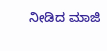ನೀಡಿದ ಮಾಜಿ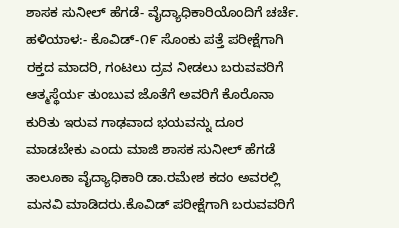ಶಾಸಕ ಸುನೀಲ್ ಹೆಗಡೆ- ವೈದ್ಯಾಧಿಕಾರಿಯೊಂದಿಗೆ ಚರ್ಚೆ.
ಹಳಿಯಾಳ:- ಕೊವಿಡ್-೧೯ ಸೊಂಕು ಪತ್ತೆ ಪರೀಕ್ಷೆಗಾಗಿ ರಕ್ತದ ಮಾದರಿ, ಗಂಟಲು ದ್ರವ ನೀಡಲು ಬರುವವರಿಗೆ ಆತ್ಮಸ್ಥೆರ್ಯ ತುಂಬುವ ಜೊತೆಗೆ ಅವರಿಗೆ ಕೊರೊನಾ ಕುರಿತು ಇರುವ ಗಾಢವಾದ ಭಯವನ್ನು ದೂರ ಮಾಡಬೇಕು ಎಂದು ಮಾಜಿ ಶಾಸಕ ಸುನೀಲ್ ಹೆಗಡೆ ತಾಲೂಕಾ ವೈದ್ಯಾಧಿಕಾರಿ ಡಾ.ರಮೇಶ ಕದಂ ಅವರಲ್ಲಿ ಮನವಿ ಮಾಡಿದರು.ಕೊವಿಡ್ ಪರೀಕ್ಷೆಗಾಗಿ ಬರುವವರಿಗೆ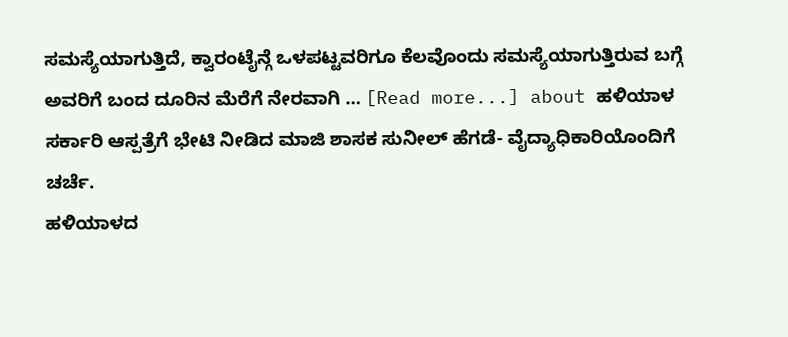ಸಮಸ್ಯೆಯಾಗುತ್ತಿದೆ, ಕ್ವಾರಂಟೈನ್ಗೆ ಒಳಪಟ್ಟವರಿಗೂ ಕೆಲವೊಂದು ಸಮಸ್ಯೆಯಾಗುತ್ತಿರುವ ಬಗ್ಗೆ ಅವರಿಗೆ ಬಂದ ದೂರಿನ ಮೆರೆಗೆ ನೇರವಾಗಿ … [Read more...] about ಹಳಿಯಾಳ ಸರ್ಕಾರಿ ಆಸ್ಪತ್ರೆಗೆ ಭೇಟಿ ನೀಡಿದ ಮಾಜಿ ಶಾಸಕ ಸುನೀಲ್ ಹೆಗಡೆ- ವೈದ್ಯಾಧಿಕಾರಿಯೊಂದಿಗೆ ಚರ್ಚೆ.
ಹಳಿಯಾಳದ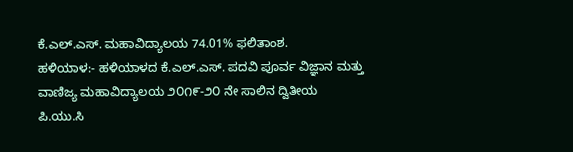ಕೆ.ಎಲ್.ಎಸ್. ಮಹಾವಿದ್ಯಾಲಯ 74.01% ಫಲಿತಾಂಶ.
ಹಳಿಯಾಳ:- ಹಳಿಯಾಳದ ಕೆ.ಎಲ್.ಎಸ್. ಪದವಿ ಪೂರ್ವ ವಿಜ್ಞಾನ ಮತ್ತು ವಾಣಿಜ್ಯ ಮಹಾವಿದ್ಯಾಲಯ ೨೦೧೯-೨೦ ನೇ ಸಾಲಿನ ದ್ವಿತೀಯ ಪಿ.ಯು.ಸಿ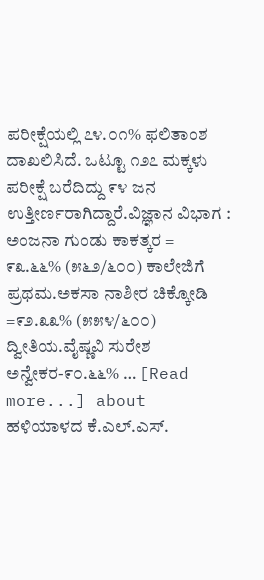ಪರೀಕ್ಷೆಯಲ್ಲಿ ೭೪.೦೧% ಫಲಿತಾಂಶ ದಾಖಲಿಸಿದೆ. ಒಟ್ಟೂ ೧೨೭ ಮಕ್ಕಳು ಪರೀಕ್ಷೆ ಬರೆದಿದ್ದು ೯೪ ಜನ ಉತ್ತೀರ್ಣರಾಗಿದ್ದಾರೆ.ವಿಜ್ಞಾನ ವಿಭಾಗ : ಅಂಜನಾ ಗುಂಡು ಕಾಕತ್ಕರ = ೯೩.೬೬% (೫೬೨/೬೦೦) ಕಾಲೇಜಿಗೆ ಪ್ರಥಮ.ಅಕಸಾ ನಾಶೀರ ಚಿಕ್ಕೋಡಿ =೯೨.೩೩% (೫೫೪/೬೦೦) ದ್ವೀತಿಯ.ವೈಷ್ಣವಿ ಸುರೇಶ ಅನ್ವೇಕರ-೯೦.೬೬% … [Read more...] about ಹಳಿಯಾಳದ ಕೆ.ಎಲ್.ಎಸ್.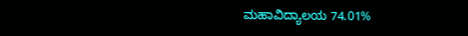ಮಹಾವಿದ್ಯಾಲಯ 74.01%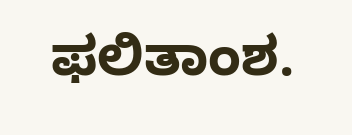ಫಲಿತಾಂಶ.